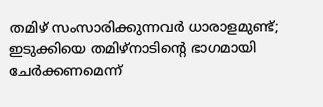തമിഴ് സംസാരിക്കുന്നവര്‍ ധാരാളമുണ്ട്; ഇടുക്കിയെ തമിഴ്‌നാടിന്റെ ഭാഗമായി ചേര്‍ക്കണമെന്ന്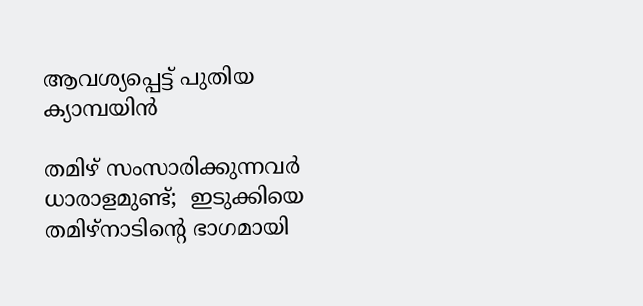ആവശ്യപ്പെട്ട് പുതിയ ക്യാമ്പയിൻ

തമിഴ് സംസാരിക്കുന്നവര്‍ ധാരാളമുണ്ട്;  ഇടുക്കിയെ തമിഴ്‌നാടിന്റെ ഭാഗമായി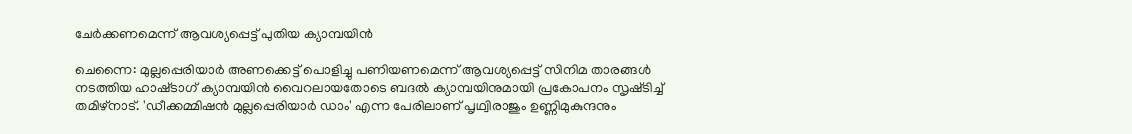ചേര്‍ക്കണമെന്ന് ആവശ്യപ്പെട്ട് പുതിയ ക്യാമ്പയിൻ

ചെന്നൈ: മുല്ലപ്പെരിയാർ അണക്കെട്ട് പൊളിച്ചു പണിയണമെന്ന് ആവശ്യപ്പെട്ട് സിനിമ താരങ്ങൾ നടത്തിയ ഹാഷ്‌ടാഗ് ക്യാമ്പയിൻ വൈറലായതോടെ ബദല്‍ ക്യാമ്പയിനുമായി പ്രകോപനം സൃഷ്‌ടിച്ച്‌ തമിഴ്‌നാട്. 'ഡീക്കമ്മിഷന്‍ മുല്ലപ്പെരിയാര്‍ ഡാം' എന്ന പേരിലാണ് പൃഥ്വിരാജും ഉണ്ണിമുകുന്ദനും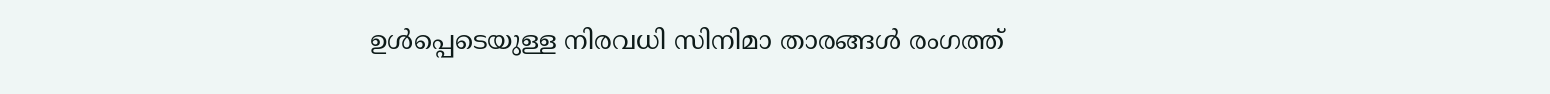ഉൾപ്പെടെയുള്ള നിരവധി സിനിമാ താരങ്ങൾ രംഗത്ത്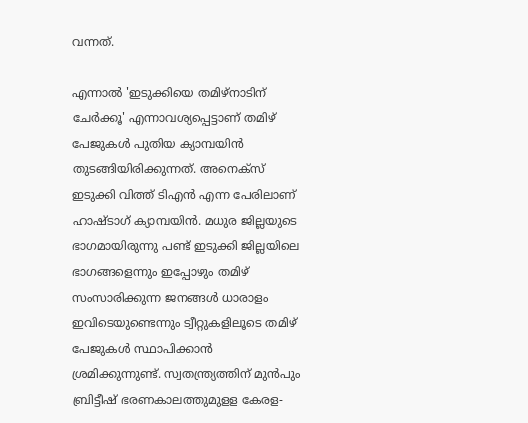വന്നത്.

എന്നാൽ 'ഇടുക്കിയെ തമിഴ്‌നാടിന് ചേര്‍ക്കൂ' എന്നാവശ്യപ്പെട്ടാണ് തമിഴ് പേജുകള്‍ പുതിയ ക്യാമ്പയിൻ തുടങ്ങിയിരിക്കുന്നത്. അനെക്‌സ് ഇടുക്കി വിത്ത് ടിഎന്‍ എന്ന പേരിലാണ് ഹാഷ്‌ടാഗ് ക്യാമ്പയിൻ. മധുര ജില്ലയുടെ ഭാഗമായിരുന്നു പണ്ട് ഇടുക്കി ജില്ലയിലെ ഭാഗങ്ങളെന്നും ഇപ്പോഴും തമിഴ്‌ സംസാരിക്കുന്ന ജനങ്ങള്‍ ധാരാളം ഇവിടെയുണ്ടെന്നും ട്വീ‌റ്റുകളിലൂടെ തമിഴ് പേജുകള്‍ സ്ഥാപിക്കാന്‍ ശ്രമിക്കുന്നുണ്ട്. സ്വതന്ത്ര്യത്തിന് മുന്‍പും ബ്രിട്ടീഷ് ഭരണകാലത്തുമുള‌ള കേരള-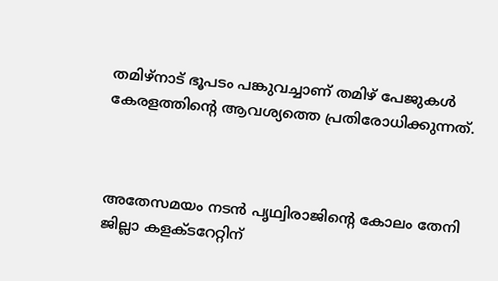തമിഴ്‌നാട് ഭൂപടം പങ്കുവച്ചാണ് തമിഴ് പേജുകള്‍ കേരളത്തിന്റെ ആവശ്യത്തെ പ്രതിരോധിക്കുന്നത്.



അതേസമയം നടന്‍ പൃഥ്വിരാജിന്റെ കോലം തേനി ജില്ലാ കളക്‌ടറേ‌റ്റിന്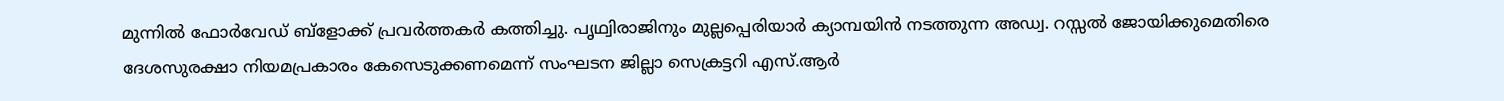മുന്നില്‍ ഫോര്‍വേഡ് ബ്ളോക്ക് പ്രവര്‍ത്തകര്‍ കത്തിച്ചു. പൃഥ്വിരാജിനും മുല്ലപ്പെരിയാര്‍ ക്യാമ്പയിന്‍ നടത്തുന്ന അഡ്വ. റസ്സല്‍ ജോയിക്കുമെതിരെ ദേശസുരക്ഷാ നിയമപ്രകാരം കേസെടുക്കണമെന്ന് സംഘടന ജില്ലാ സെക്ര‌ട്ടറി എസ്.ആര്‍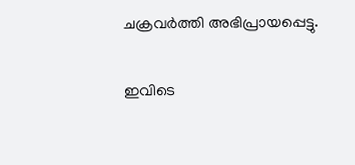ചക്രവര്‍ത്തി അഭിപ്രായപ്പെട്ടു.

ഇവിടെ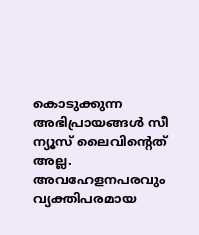കൊടുക്കുന്ന അഭിപ്രായങ്ങള്‍ സീ ന്യൂസ് ലൈവിന്റെത് അല്ല. അവഹേളനപരവും വ്യക്തിപരമായ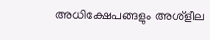അധിക്ഷേപങ്ങളും അശ്‌ളീല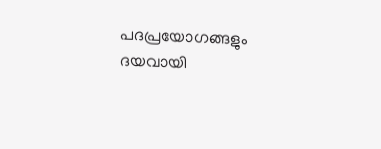പദപ്രയോഗങ്ങളും ദയവായി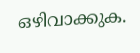ഒഴിവാക്കുക.